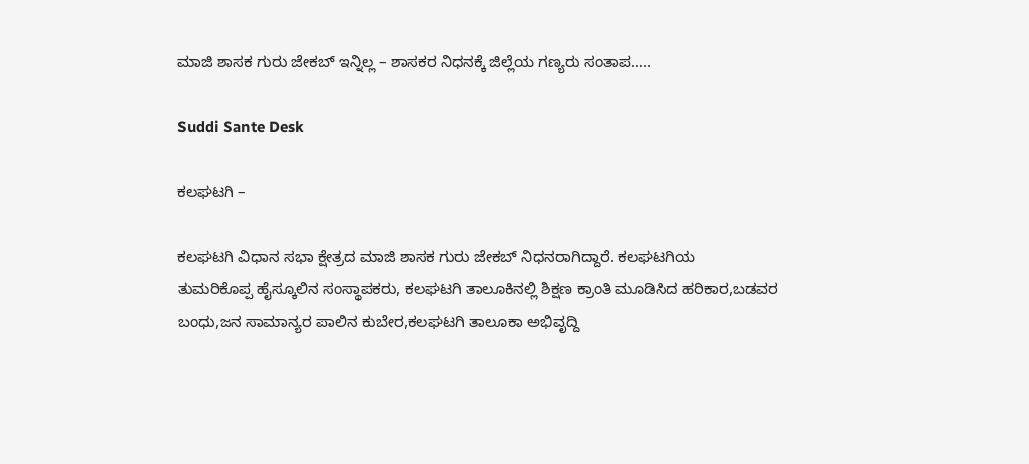ಮಾಜಿ ಶಾಸಕ ಗುರು ಜೇಕಬ್ ಇನ್ನಿಲ್ಲ – ಶಾಸಕರ ನಿಧನಕ್ಕೆ ಜಿಲ್ಲೆಯ ಗಣ್ಯರು ಸಂತಾಪ…..

Suddi Sante Desk

ಕಲಘಟಗಿ –

ಕಲಘಟಗಿ ವಿಧಾನ ಸಭಾ ಕ್ಷೇತ್ರದ ಮಾಜಿ ಶಾಸಕ ಗುರು ಜೇಕಬ್ ನಿಧನರಾಗಿದ್ದಾರೆ‌. ಕಲಘಟಗಿಯ
ತುಮರಿಕೊಪ್ಪ ಹೈಸ್ಕೂಲಿನ ಸಂಸ್ಥಾಪಕರು, ಕಲಘಟಗಿ ತಾಲೂಕಿನಲ್ಲಿ ಶಿಕ್ಷಣ ಕ್ರಾಂತಿ ಮೂಡಿಸಿದ ಹರಿಕಾರ,ಬಡವರ ಬಂಧು,ಜನ ಸಾಮಾನ್ಯರ ಪಾಲಿನ ಕುಬೇರ,ಕಲಘಟಗಿ ತಾಲೂಕಾ ಅಭಿವೃದ್ದಿ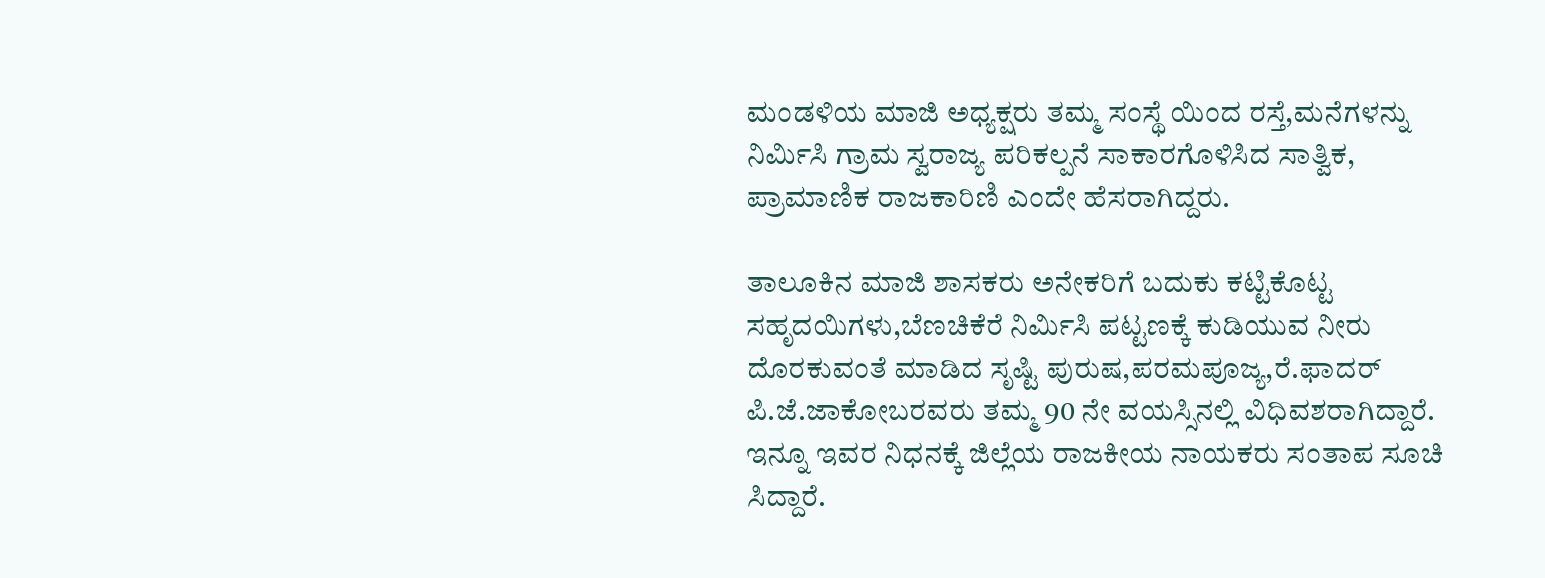ಮಂಡಳಿಯ ಮಾಜಿ ಅಧ್ಯಕ್ಷರು ತಮ್ಮ ಸಂಸ್ಥೆ ಯಿಂದ ರಸ್ತೆ,ಮನೆಗಳನ್ನು ನಿರ್ಮಿಸಿ ಗ್ರಾಮ ಸ್ವರಾಜ್ಯ ಪರಿಕಲ್ಪನೆ ಸಾಕಾರಗೊಳಿಸಿದ ಸಾತ್ವಿಕ, ಪ್ರಾಮಾಣಿಕ ರಾಜಕಾರಿಣಿ ಎಂದೇ ಹೆಸರಾಗಿದ್ದರು.

ತಾಲೂಕಿನ ಮಾಜಿ ಶಾಸಕರು ಅನೇಕರಿಗೆ ಬದುಕು ಕಟ್ಟಿಕೊಟ್ಟ ಸಹೃದಯಿಗಳು,ಬೆಣಚಿಕೆರೆ ನಿರ್ಮಿಸಿ ಪಟ್ಟಣಕ್ಕೆ ಕುಡಿಯುವ ನೀರು ದೊರಕುವಂತೆ ಮಾಡಿದ ಸೃಷ್ಟಿ ಪುರುಷ,ಪರಮಪೂಜ್ಯ,ರೆ.ಫಾದರ್ ಪಿ.ಜೆ.ಜಾಕೋಬರವರು ತಮ್ಮ 90 ನೇ ವಯಸ್ಸಿನಲ್ಲಿ ವಿಧಿವಶರಾಗಿದ್ದಾರೆ‌. ಇನ್ನೂ ಇವರ ನಿಧನಕ್ಕೆ ಜಿಲ್ಲೆಯ ರಾಜಕೀಯ ನಾಯಕರು ಸಂತಾಪ ಸೂಚಿ ಸಿದ್ದಾರೆ.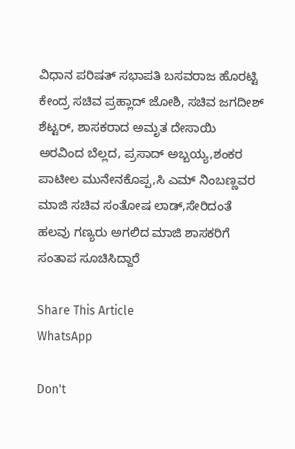ವಿಧಾನ ಪರಿಷತ್ ಸಭಾಪತಿ ಬಸವರಾಜ ಹೊರಟ್ಟಿ ಕೇಂದ್ರ ಸಚಿವ ಪ್ರಹ್ಲಾದ್ ಜೋಶಿ, ಸಚಿವ ಜಗದೀಶ್ ಶೆಟ್ಟರ್, ಶಾಸಕರಾದ ಅಮೃತ ದೇಸಾಯಿ ಅರವಿಂದ ಬೆಲ್ಲದ, ಪ್ರಸಾದ್ ಅಬ್ಬಯ್ಯ,ಶಂಕರ ಪಾಟೀಲ ಮುನೇನಕೊಪ್ಪ,ಸಿ ಎಮ್ ನಿಂಬಣ್ಣವರ ಮಾಜಿ ಸಚಿವ ಸಂತೋಷ ಲಾಡ್,ಸೇರಿದಂತೆ ಹಲವು ಗಣ್ಯರು ಅಗಲಿದ ಮಾಜಿ ಶಾಸಕರಿಗೆ ಸಂತಾಪ ಸೂಚಿಸಿದ್ದಾರೆ‌

Share This Article
WhatsApp

Don't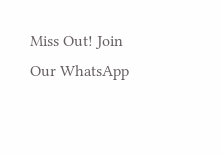Miss Out! Join Our WhatsApp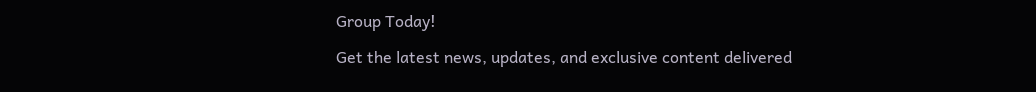Group Today!

Get the latest news, updates, and exclusive content delivered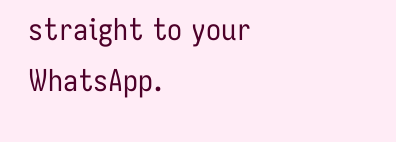straight to your WhatsApp.